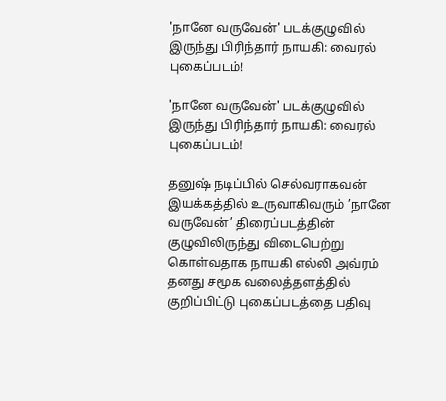'நானே வருவேன்' படக்குழுவில் இருந்து பிரிந்தார் நாயகி: வைரல் புகைப்படம்!

'நானே வருவேன்' படக்குழுவில் இருந்து பிரிந்தார் நாயகி: வைரல் புகைப்படம்!

தனுஷ் நடிப்பில் செல்வராகவன் இயக்கத்தில் உருவாகிவரும் ’நானே வருவேன்’ திரைப்படத்தின் குழுவிலிருந்து விடைபெற்று கொள்வதாக நாயகி எல்லி அவ்ரம் தனது சமூக வலைத்தளத்தில் குறிப்பிட்டு புகைப்படத்தை பதிவு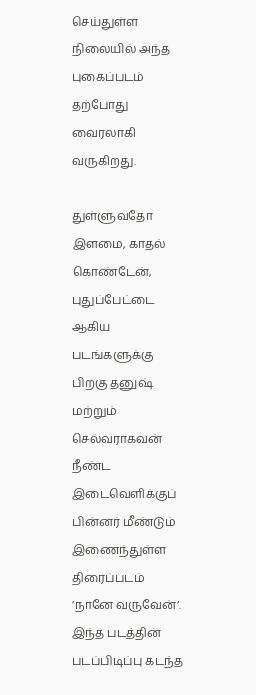செய்துள்ள நிலையில் அந்த புகைப்படம் தற்போது வைரலாகி வருகிறது.

துள்ளுவதோ இளமை, காதல் கொண்டேன், புதுப்பேட்டை ஆகிய படங்களுக்கு பிறகு தனுஷ் மற்றும் செல்வராகவன் நீண்ட இடைவெளிக்குப் பின்னர் மீண்டும் இணைந்துள்ள திரைப்படம் ’நானே வருவேன்’. இந்த படத்தின் படப்பிடிப்பு கடந்த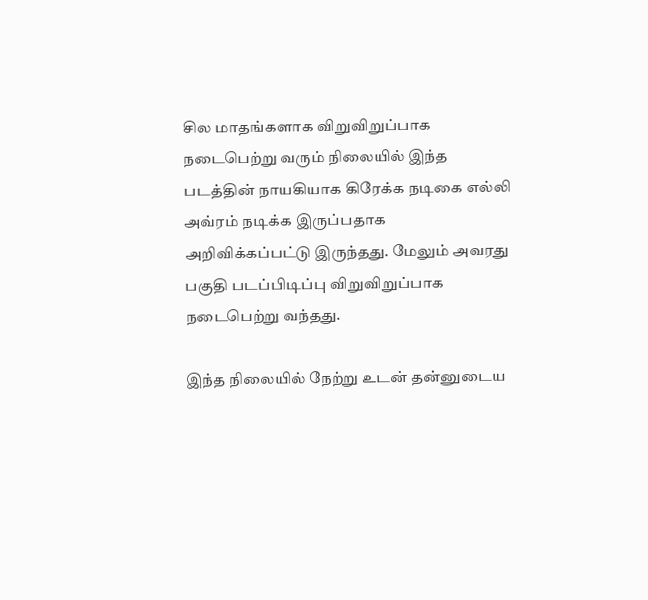சில மாதங்களாக விறுவிறுப்பாக நடைபெற்று வரும் நிலையில் இந்த படத்தின் நாயகியாக கிரேக்க நடிகை எல்லி அவ்ரம் நடிக்க இருப்பதாக அறிவிக்கப்பட்டு இருந்தது. மேலும் அவரது பகுதி படப்பிடிப்பு விறுவிறுப்பாக நடைபெற்று வந்தது.

இந்த நிலையில் நேற்று உடன் தன்னுடைய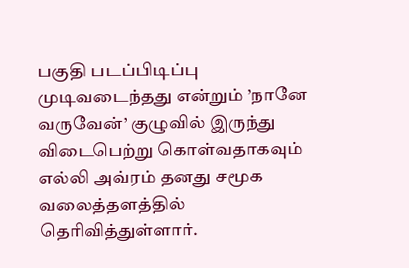பகுதி படப்பிடிப்பு முடிவடைந்தது என்றும் ’நானே வருவேன்’ குழுவில் இருந்து விடைபெற்று கொள்வதாகவும் எல்லி அவ்ரம் தனது சமூக வலைத்தளத்தில் தெரிவித்துள்ளார்.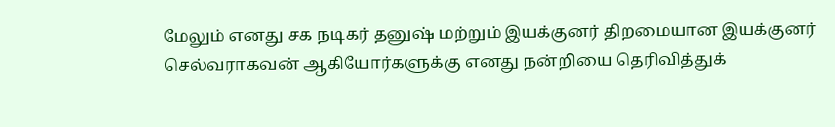மேலும் எனது சக நடிகர் தனுஷ் மற்றும் இயக்குனர் திறமையான இயக்குனர் செல்வராகவன் ஆகியோர்களுக்கு எனது நன்றியை தெரிவித்துக்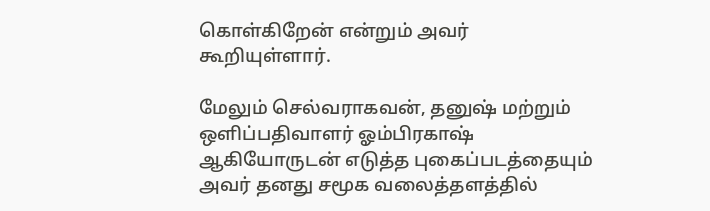கொள்கிறேன் என்றும் அவர் கூறியுள்ளார்.

மேலும் செல்வராகவன், தனுஷ் மற்றும் ஒளிப்பதிவாளர் ஓம்பிரகாஷ் ஆகியோருடன் எடுத்த புகைப்படத்தையும் அவர் தனது சமூக வலைத்தளத்தில்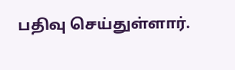பதிவு செய்துள்ளார்.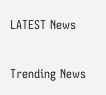LATEST News

Trending News